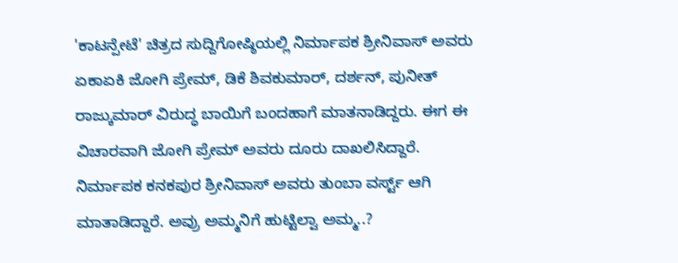'ಕಾಟನ್ಪೇಟೆ' ಚಿತ್ರದ ಸುದ್ದಿಗೋಷ್ಠಿಯಲ್ಲಿ ನಿರ್ಮಾಪಕ ಶ್ರೀನಿವಾಸ್ ಅವರು ಏಕಾಏಕಿ ಜೋಗಿ ಪ್ರೇಮ್, ಡಿಕೆ ಶಿವಕುಮಾರ್, ದರ್ಶನ್, ಪುನೀತ್ ರಾಜ್ಕುಮಾರ್ ವಿರುದ್ಧ ಬಾಯಿಗೆ ಬಂದಹಾಗೆ ಮಾತನಾಡಿದ್ದರು. ಈಗ ಈ ವಿಚಾರವಾಗಿ ಜೋಗಿ ಪ್ರೇಮ್ ಅವರು ದೂರು ದಾಖಲಿಸಿದ್ದಾರೆ.
ನಿರ್ಮಾಪಕ ಕನಕಪುರ ಶ್ರೀನಿವಾಸ್ ಅವರು ತುಂಬಾ ವರ್ಸ್ಟ್ ಆಗಿ ಮಾತಾಡಿದ್ದಾರೆ. ಅವ್ರು ಅಮ್ಮನಿಗೆ ಹುಟ್ಟಿಲ್ವಾ ಅಮ್ಮ..?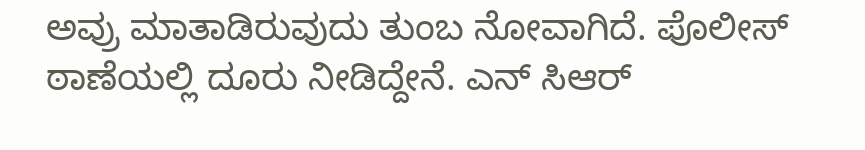ಅವ್ರು ಮಾತಾಡಿರುವುದು ತುಂಬ ನೋವಾಗಿದೆ. ಪೊಲೀಸ್ ಠಾಣೆಯಲ್ಲಿ ದೂರು ನೀಡಿದ್ದೇನೆ. ಎನ್ ಸಿಆರ್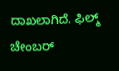ದಾಖಲಾಗಿದೆ. ಫಿಲ್ಮ್ ಚೇಂಬರ್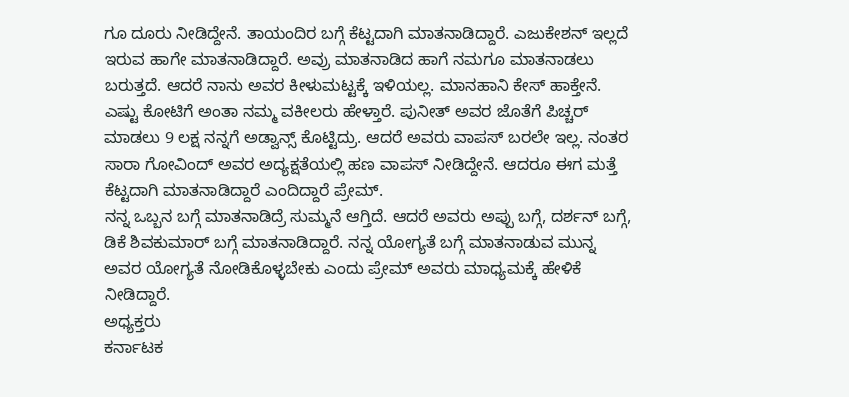ಗೂ ದೂರು ನೀಡಿದ್ದೇನೆ. ತಾಯಂದಿರ ಬಗ್ಗೆ ಕೆಟ್ಟದಾಗಿ ಮಾತನಾಡಿದ್ದಾರೆ. ಎಜುಕೇಶನ್ ಇಲ್ಲದೆ ಇರುವ ಹಾಗೇ ಮಾತನಾಡಿದ್ದಾರೆ. ಅವ್ರು ಮಾತನಾಡಿದ ಹಾಗೆ ನಮಗೂ ಮಾತನಾಡಲು ಬರುತ್ತದೆ. ಆದರೆ ನಾನು ಅವರ ಕೀಳುಮಟ್ಟಕ್ಕೆ ಇಳಿಯಲ್ಲ. ಮಾನಹಾನಿ ಕೇಸ್ ಹಾಕ್ತೇನೆ. ಎಷ್ಟು ಕೋಟಿಗೆ ಅಂತಾ ನಮ್ಮ ವಕೀಲರು ಹೇಳ್ತಾರೆ. ಪುನೀತ್ ಅವರ ಜೊತೆಗೆ ಪಿಚ್ಚರ್ ಮಾಡಲು 9 ಲಕ್ಷ ನನ್ನಗೆ ಅಡ್ವಾನ್ಸ್ ಕೊಟ್ಟಿದ್ರು. ಆದರೆ ಅವರು ವಾಪಸ್ ಬರಲೇ ಇಲ್ಲ. ನಂತರ ಸಾರಾ ಗೋವಿಂದ್ ಅವರ ಅದ್ಯಕ್ಷತೆಯಲ್ಲಿ ಹಣ ವಾಪಸ್ ನೀಡಿದ್ದೇನೆ. ಆದರೂ ಈಗ ಮತ್ತೆ ಕೆಟ್ಟದಾಗಿ ಮಾತನಾಡಿದ್ದಾರೆ ಎಂದಿದ್ದಾರೆ ಪ್ರೇಮ್.
ನನ್ನ ಒಬ್ಬನ ಬಗ್ಗೆ ಮಾತನಾಡಿದ್ರೆ ಸುಮ್ಮನೆ ಆಗ್ತಿದೆ. ಆದರೆ ಅವರು ಅಪ್ಪು ಬಗ್ಗೆ, ದರ್ಶನ್ ಬಗ್ಗೆ, ಡಿಕೆ ಶಿವಕುಮಾರ್ ಬಗ್ಗೆ ಮಾತನಾಡಿದ್ದಾರೆ. ನನ್ನ ಯೋಗ್ಯತೆ ಬಗ್ಗೆ ಮಾತನಾಡುವ ಮುನ್ನ ಅವರ ಯೋಗ್ಯತೆ ನೋಡಿಕೊಳ್ಳಬೇಕು ಎಂದು ಪ್ರೇಮ್ ಅವರು ಮಾಧ್ಯಮಕ್ಕೆ ಹೇಳಿಕೆ ನೀಡಿದ್ದಾರೆ.
ಅಧ್ಯಕ್ತರು
ಕರ್ನಾಟಕ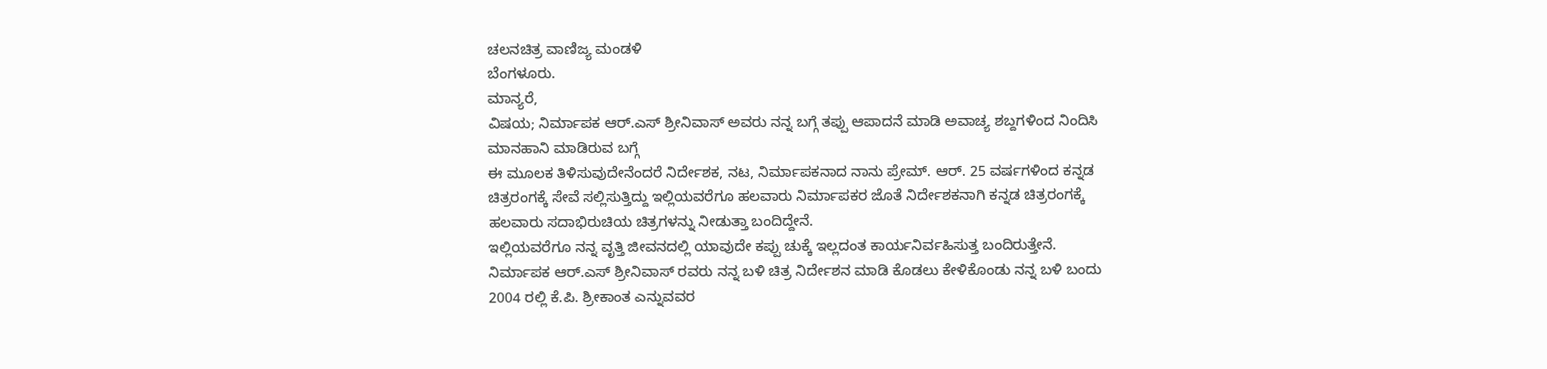ಚಲನಚಿತ್ರ ವಾಣಿಜ್ಯ ಮಂಡಳಿ
ಬೆಂಗಳೂರು.
ಮಾನ್ಯರೆ,
ವಿಷಯ; ನಿರ್ಮಾಪಕ ಆರ್.ಎಸ್ ಶ್ರೀನಿವಾಸ್ ಅವರು ನನ್ನ ಬಗ್ಗೆ ತಪ್ಪು ಆಪಾದನೆ ಮಾಡಿ ಅವಾಚ್ಯ ಶಬ್ದಗಳಿಂದ ನಿಂದಿಸಿ ಮಾನಹಾನಿ ಮಾಡಿರುವ ಬಗ್ಗೆ
ಈ ಮೂಲಕ ತಿಳಿಸುವುದೇನೆಂದರೆ ನಿರ್ದೇಶಕ, ನಟ, ನಿರ್ಮಾಪಕನಾದ ನಾನು ಪ್ರೇಮ್. ಆರ್. 25 ವರ್ಷಗಳಿಂದ ಕನ್ನಡ ಚಿತ್ರರಂಗಕ್ಕೆ ಸೇವೆ ಸಲ್ಲಿಸುತ್ತಿದ್ದು ಇಲ್ಲಿಯವರೆಗೂ ಹಲವಾರು ನಿರ್ಮಾಪಕರ ಜೊತೆ ನಿರ್ದೇಶಕನಾಗಿ ಕನ್ನಡ ಚಿತ್ರರಂಗಕ್ಕೆ ಹಲವಾರು ಸದಾಭಿರುಚಿಯ ಚಿತ್ರಗಳನ್ನು ನೀಡುತ್ತಾ ಬಂದಿದ್ದೇನೆ.
ಇಲ್ಲಿಯವರೆಗೂ ನನ್ನ ವೃತ್ತಿ ಜೀವನದಲ್ಲಿ ಯಾವುದೇ ಕಪ್ಪು ಚುಕ್ಕೆ ಇಲ್ಲದಂತ ಕಾರ್ಯನಿರ್ವಹಿಸುತ್ತ ಬಂದಿರುತ್ತೇನೆ. ನಿರ್ಮಾಪಕ ಆರ್.ಎಸ್ ಶ್ರೀನಿವಾಸ್ ರವರು ನನ್ನ ಬಳಿ ಚಿತ್ರ ನಿರ್ದೇಶನ ಮಾಡಿ ಕೊಡಲು ಕೇಳಿಕೊಂಡು ನನ್ನ ಬಳಿ ಬಂದು 2004 ರಲ್ಲಿ ಕೆ.ಪಿ. ಶ್ರೀಕಾಂತ ಎನ್ನುವವರ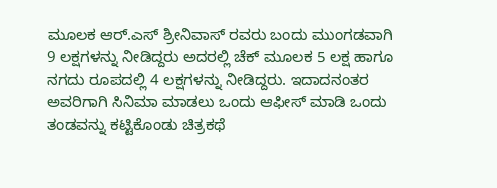ಮೂಲಕ ಆರ್.ಎಸ್ ಶ್ರೀನಿವಾಸ್ ರವರು ಬಂದು ಮುಂಗಡವಾಗಿ 9 ಲಕ್ಷಗಳನ್ನು ನೀಡಿದ್ದರು ಅದರಲ್ಲಿ ಚೆಕ್ ಮೂಲಕ 5 ಲಕ್ಷ ಹಾಗೂ ನಗದು ರೂಪದಲ್ಲಿ 4 ಲಕ್ಷಗಳನ್ನು ನೀಡಿದ್ದರು. ಇದಾದನಂತರ ಅವರಿಗಾಗಿ ಸಿನಿಮಾ ಮಾಡಲು ಒಂದು ಆಫೀಸ್ ಮಾಡಿ ಒಂದು ತಂಡವನ್ನು ಕಟ್ಟಿಕೊಂಡು ಚಿತ್ರಕಥೆ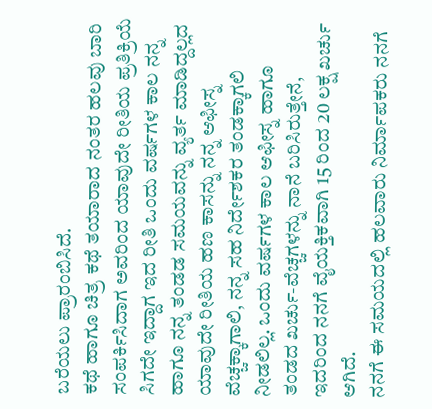ಬರೆಯಲು ಪ್ರಾರಂಬಿಸಿದೆ.
ಕಥೆ ಹಾಗೂ ಚಿತ್ರ ಕಥೆ ತಯಾರಾದ ನಂತರ ಹಲವು ಬಾರಿ ಸಂಪರ್ಕಿಸಿದಾಗ ಅವರಿಂದ ಯಾವುದೇ ರೀತಿಯ ಪ್ರತಿಕ್ರಿಯೆ ಸಿಗದೇ ಇದ್ದಾಗ ಇದ ರೀತಿ ಒಂದು ವರ್ಷಗಳ ಕಾಲ ನನ್ನ ಹಾಗೂ ನನ್ನ ತಂಡಡ ಸಮಯವನ್ನು ವ್ಯರ್ತ ಮಾಡಿದ್ದಲ್ಲದ ಯಾವುದೇ ರೀತಿಯ ಹಣ ಕಾಸನ್ನು ನನ್ನ ಆಫೀಸ್ನ ವೆಚ್ಚಕ್ಕಾಗಾಲಿ, ನನ್ನ ಸಹ ನಿರ್ದೇಶಕರ ತಂಡಕ್ಕಾಗಲಿ ನೀಡಲಿಲ್ಲ. ಒಂದು ವರ್ಷಗಳ ಕಾಲ ಆಫೀಸ್ನ ಹಾಗೂ ತಂಡದ ಖರ್ಚು-ವೆಚ್ಚಗಳನ್ನು ನಾನೆ ಬರಿಸಿರುತ್ತೇನೆ, ಇದರಿಂದ ನನಗೆ ವೈಯಕ್ತಿಕವಾಗಿ 15 ರಿಂದ 20 ಲಕ್ಷ ಖರ್ಚು ಆಗಿದೆ.
ನನಗೆ ಈ ಸಮಯದಲ್ಲಿ ಹಲವಾರು ನಿರ್ಮಾಪಕರು ನನಗೆ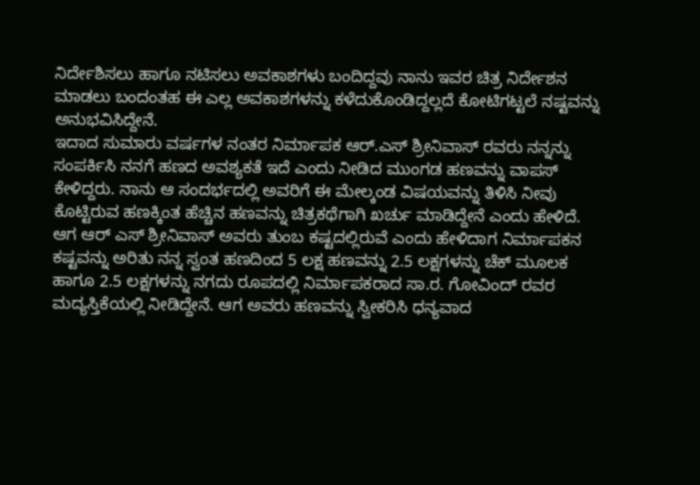ನಿರ್ದೇಶಿಸಲು ಹಾಗೂ ನಟಿಸಲು ಅವಕಾಶಗಳು ಬಂದಿದ್ದವು ನಾನು ಇವರ ಚಿತ್ರ ನಿರ್ದೇಶನ ಮಾಡಲು ಬಂದಂತಹ ಈ ಎಲ್ಲ ಅವಕಾಶಗಳನ್ನು ಕಳೆದುಕೊಂಡಿದ್ದಲ್ಲದೆ ಕೋಟಿಗಟ್ಟಲೆ ನಷ್ಟವನ್ನು ಅನುಭವಿಸಿದ್ದೇನೆ.
ಇದಾದ ಸುಮಾರು ವರ್ಷಗಳ ನಂತರ ನಿರ್ಮಾಪಕ ಆರ್.ಎಸ್ ಶ್ರೀನಿವಾಸ್ ರವರು ನನ್ನನ್ನು ಸಂಪರ್ಕಿಸಿ ನನಗೆ ಹಣದ ಅವಶ್ಯಕತೆ ಇದೆ ಎಂದು ನೀಡಿದ ಮುಂಗಡ ಹಣವನ್ನು ವಾಪಸ್ ಕೇಳಿದ್ದರು. ನಾನು ಆ ಸಂದರ್ಭದಲ್ಲಿ ಅವರಿಗೆ ಈ ಮೇಲ್ಕಂಡ ವಿಷಯವನ್ನು ತಿಳಿಸಿ ನೀವು ಕೊಟ್ಟಿರುವ ಹಣಕ್ಕಿಂತ ಹೆಚ್ಚಿನ ಹಣವನ್ನು ಚಿತ್ರಕಥೆಗಾಗಿ ಖರ್ಚು ಮಾಡಿದ್ದೇನೆ ಎಂದು ಹೇಳಿದೆ.
ಆಗ ಆರ್ ಎಸ್ ಶ್ರೀನಿವಾಸ್ ಅವರು ತುಂಬ ಕಷ್ಟದಲ್ಲಿರುವೆ ಎಂದು ಹೇಳಿದಾಗ ನಿರ್ಮಾಪಕನ ಕಷ್ಟವನ್ನು ಅರಿತು ನನ್ನ ಸ್ವಂತ ಹಣದಿಂದ 5 ಲಕ್ಷ ಹಣವನ್ನು 2.5 ಲಕ್ಷಗಳನ್ನು ಚೆಕ್ ಮೂಲಕ ಹಾಗೂ 2.5 ಲಕ್ಷಗಳನ್ನು ನಗದು ರೂಪದಲ್ಲಿ ನಿರ್ಮಾಪಕರಾದ ಸಾ.ರ. ಗೋವಿಂದ್ ರವರ ಮದ್ಯಸ್ತಿಕೆಯಲ್ಲಿ ನೀಡಿದ್ದೇನೆ. ಆಗ ಅವರು ಹಣವನ್ನು ಸ್ವೀಕರಿಸಿ ಧನ್ಯವಾದ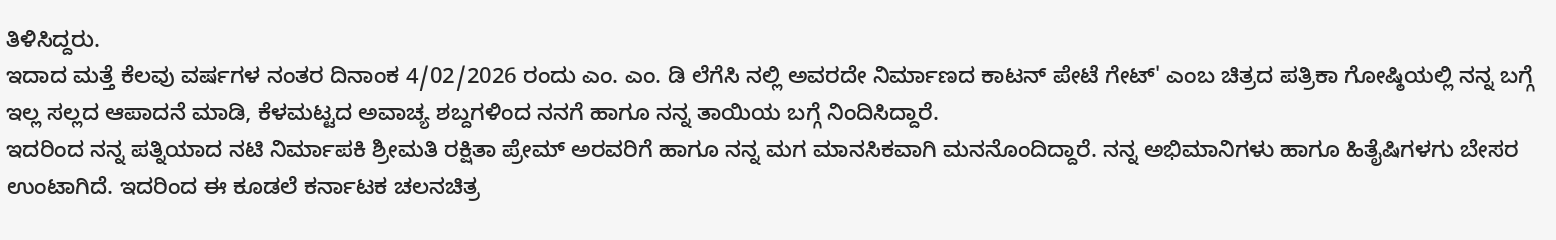ತಿಳಿಸಿದ್ದರು.
ಇದಾದ ಮತ್ತೆ ಕೆಲವು ವರ್ಷಗಳ ನಂತರ ದಿನಾಂಕ 4/02/2026 ರಂದು ಎಂ. ಎಂ. ಡಿ ಲೆಗೆಸಿ ನಲ್ಲಿ ಅವರದೇ ನಿರ್ಮಾಣದ ಕಾಟನ್ ಪೇಟೆ ಗೇಟ್' ಎಂಬ ಚಿತ್ರದ ಪತ್ರಿಕಾ ಗೋಷ್ಠಿಯಲ್ಲಿ ನನ್ನ ಬಗ್ಗೆ ಇಲ್ಲ ಸಲ್ಲದ ಆಪಾದನೆ ಮಾಡಿ, ಕೆಳಮಟ್ಟದ ಅವಾಚ್ಯ ಶಬ್ದಗಳಿಂದ ನನಗೆ ಹಾಗೂ ನನ್ನ ತಾಯಿಯ ಬಗ್ಗೆ ನಿಂದಿಸಿದ್ದಾರೆ.
ಇದರಿಂದ ನನ್ನ ಪತ್ನಿಯಾದ ನಟಿ ನಿರ್ಮಾಪಕಿ ಶ್ರೀಮತಿ ರಕ್ಷಿತಾ ಪ್ರೇಮ್ ಅರವರಿಗೆ ಹಾಗೂ ನನ್ನ ಮಗ ಮಾನಸಿಕವಾಗಿ ಮನನೊಂದಿದ್ದಾರೆ. ನನ್ನ ಅಭಿಮಾನಿಗಳು ಹಾಗೂ ಹಿತೈಷಿಗಳಗು ಬೇಸರ ಉಂಟಾಗಿದೆ. ಇದರಿಂದ ಈ ಕೂಡಲೆ ಕರ್ನಾಟಕ ಚಲನಚಿತ್ರ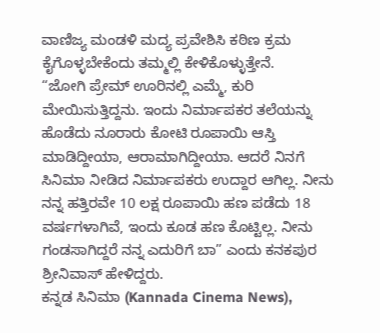ವಾಣಿಜ್ಯ ಮಂಡಳಿ ಮದ್ಯ ಪ್ರವೇಶಿಸಿ ಕಠಿಣ ಕ್ರಮ ಕೈಗೊಳ್ಳಬೇಕೆಂದು ತಮ್ಮಲ್ಲಿ ಕೇಳಿಕೊಳ್ಳುತ್ತೇನೆ.
“ಜೋಗಿ ಪ್ರೇಮ್ ಊರಿನಲ್ಲಿ ಎಮ್ಮೆ, ಕುರಿ ಮೇಯಿಸುತ್ತಿದ್ದನು. ಇಂದು ನಿರ್ಮಾಪಕರ ತಲೆಯನ್ನು ಹೊಡೆದು ನೂರಾರು ಕೋಟಿ ರೂಪಾಯಿ ಆಸ್ತಿ ಮಾಡಿದ್ದೀಯಾ, ಆರಾಮಾಗಿದ್ದೀಯಾ. ಆದರೆ ನಿನಗೆ ಸಿನಿಮಾ ನೀಡಿದ ನಿರ್ಮಾಪಕರು ಉದ್ದಾರ ಆಗಿಲ್ಲ. ನೀನು ನನ್ನ ಹತ್ತಿರವೇ 10 ಲಕ್ಷ ರೂಪಾಯಿ ಹಣ ಪಡೆದು 18 ವರ್ಷಗಳಾಗಿವೆ, ಇಂದು ಕೂಡ ಹಣ ಕೊಟ್ಟಿಲ್ಲ. ನೀನು ಗಂಡಸಾಗಿದ್ದರೆ ನನ್ನ ಎದುರಿಗೆ ಬಾ” ಎಂದು ಕನಕಪುರ ಶ್ರೀನಿವಾಸ್ ಹೇಳಿದ್ದರು.
ಕನ್ನಡ ಸಿನಿಮಾ (Kannada Cinema News),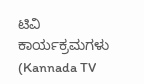ಟಿವಿ ಕಾರ್ಯಕ್ರಮಗಳು (Kannada TV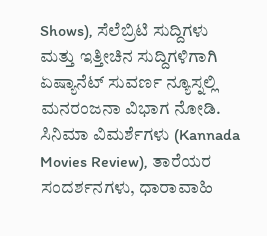Shows), ಸೆಲೆಬ್ರಿಟಿ ಸುದ್ದಿಗಳು ಮತ್ತು ಇತ್ತೀಚಿನ ಸುದ್ದಿಗಳಿಗಾಗಿ ಏಷ್ಯಾನೆಟ್ ಸುವರ್ಣ ನ್ಯೂಸ್ನಲ್ಲಿ ಮನರಂಜನಾ ವಿಭಾಗ ನೋಡಿ. ಸಿನಿಮಾ ವಿಮರ್ಶೆಗಳು (Kannada Movies Review), ತಾರೆಯರ ಸಂದರ್ಶನಗಳು, ಧಾರಾವಾಹಿ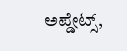ಅಪ್ಡೇಟ್ಸ್,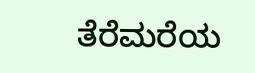ತೆರೆಮರೆಯ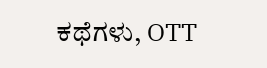ಕಥೆಗಳು, OTT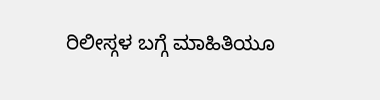ರಿಲೀಸ್ಗಳ ಬಗ್ಗೆ ಮಾಹಿತಿಯೂ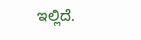ಇಲ್ಲಿದೆ.